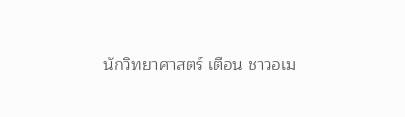นักวิทยาศาสตร์ เตือน ชาวอเม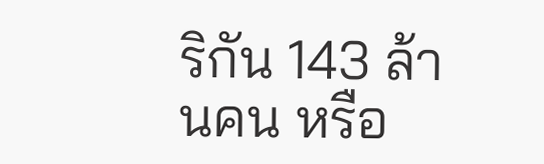ริกัน 143 ล้านคน หรือ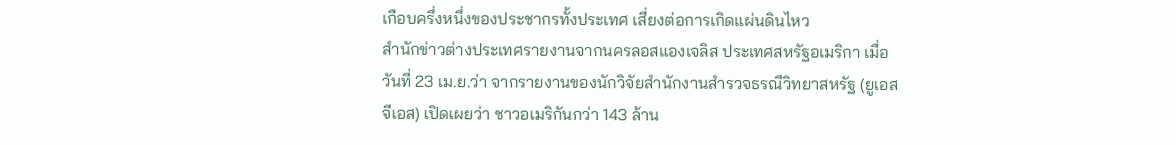เกือบครึ่งหนึ่งของประชากรทั้งประเทศ เสี่ยงต่อการเกิดแผ่นดินไหว
สำนักข่าวต่างประเทศรายงานจากนครลอสแองเจลิส ประเทศสหรัฐอเมริกา เมื่อวันที่ 23 เม.ย.ว่า จากรายงานของนักวิจัยสำนักงานสำรวจธรณีวิทยาสหรัฐ (ยูเอสจีเอส) เปิดเผยว่า ชาวอเมริกันกว่า 143 ล้าน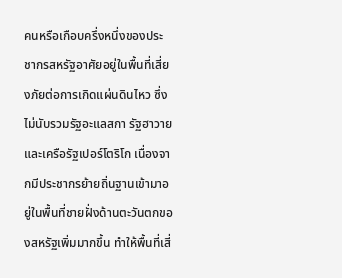คนหรือเกือบครึ่งหนึ่งของประชากรสหรัฐอาศัยอยู่ในพื้นที่เสี่ยงภัยต่อการเกิดแผ่นดินไหว ซึ่งไม่นับรวมรัฐอะแลสกา รัฐฮาวาย และเครือรัฐเปอร์โตริโก เนื่องจากมีประชากรย้ายถิ่นฐานเข้ามาอยู่ในพื้นที่ชายฝั่งด้านตะวันตกของสหรัฐเพิ่มมากขึ้น ทำให้พื้นที่เสี่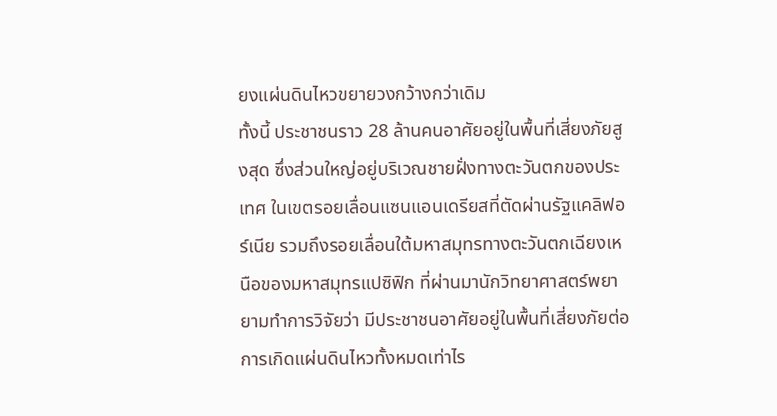ยงแผ่นดินไหวขยายวงกว้างกว่าเดิม
ทั้งนี้ ประชาชนราว 28 ล้านคนอาศัยอยู่ในพื้นที่เสี่ยงภัยสูงสุด ซึ่งส่วนใหญ่อยู่บริเวณชายฝั่งทางตะวันตกของประเทศ ในเขตรอยเลื่อนแซนแอนเดรียสที่ตัดผ่านรัฐแคลิฟอร์เนีย รวมถึงรอยเลื่อนใต้มหาสมุทรทางตะวันตกเฉียงเหนือของมหาสมุทรแปซิฟิก ที่ผ่านมานักวิทยาศาสตร์พยายามทำการวิจัยว่า มีประชาชนอาศัยอยู่ในพื้นที่เสี่ยงภัยต่อการเกิดแผ่นดินไหวทั้งหมดเท่าไร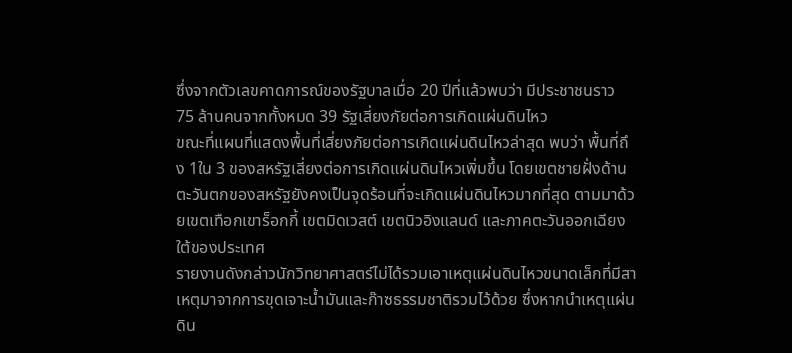ซึ่งจากตัวเลขคาดการณ์ของรัฐบาลเมื่อ 20 ปีที่แล้วพบว่า มีประชาชนราว 75 ล้านคนจากทั้งหมด 39 รัฐเสี่ยงภัยต่อการเกิดแผ่นดินไหว
ขณะที่แผนที่แสดงพื้นที่เสี่ยงภัยต่อการเกิดแผ่นดินไหวล่าสุด พบว่า พื้นที่ถึง 1ใน 3 ของสหรัฐเสี่ยงต่อการเกิดแผ่นดินไหวเพิ่มขึ้น โดยเขตชายฝั่งด้านตะวันตกของสหรัฐยังคงเป็นจุดร้อนที่จะเกิดแผ่นดินไหวมากที่สุด ตามมาด้วยเขตเทือกเขาร็อกกี้ เขตมิดเวสต์ เขตนิวอิงแลนด์ และภาคตะวันออกเฉียงใต้ของประเทศ
รายงานดังกล่าวนักวิทยาศาสตร์ไม่ได้รวมเอาเหตุแผ่นดินไหวขนาดเล็กที่มีสาเหตุมาจากการขุดเจาะน้ำมันและก๊าซธรรมชาติรวมไว้ด้วย ซึ่งหากนำเหตุแผ่นดิน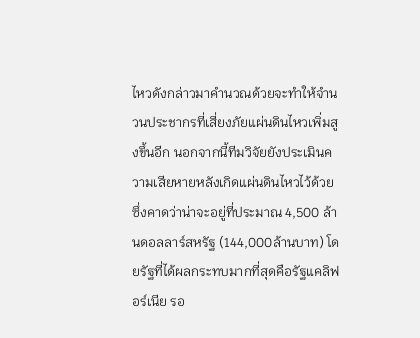ไหวดังกล่าวมาคำนวณด้วยจะทำให้จำนวนประชากรที่เสี่ยงภัยแผ่นดินไหวเพิ่มสูงขึ้นอีก นอกจากนี้ทีมวิจัยยังประเมินความเสียหายหลังเกิดแผ่นดินไหวไว้ด้วย ซึ่งคาดว่าน่าจะอยู่ที่ประมาณ 4,500 ล้านดอลลาร์สหรัฐ (144,000ล้านบาท) โดยรัฐที่ได้ผลกระทบมากที่สุดคือรัฐแคลิฟอร์เนีย รอ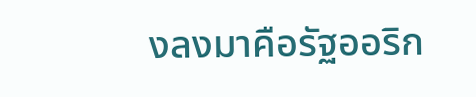งลงมาคือรัฐออริก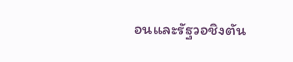อนและรัฐวอชิงตัน